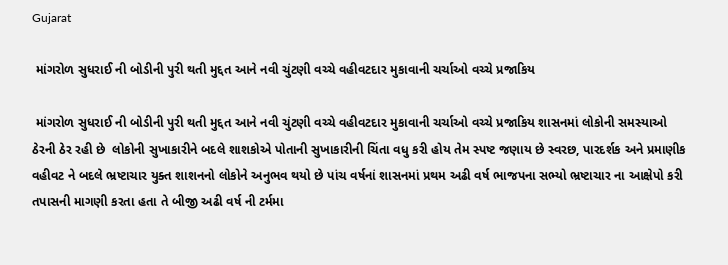Gujarat

 માંગરોળ સુધરાઈ ની બોડીની પુરી થતી મુદ્દત આને નવી ચુંટણી વચ્ચે વહીવટદાર મુકાવાની ચર્ચાઓ વચ્ચે પ્રજાકિય

 માંગરોળ સુધરાઈ ની બોડીની પુરી થતી મુદ્દત આને નવી ચુંટણી વચ્ચે વહીવટદાર મુકાવાની ચર્ચાઓ વચ્ચે પ્રજાકિય શાસનમાં લોકોની સમસ્યાઓ ઠેરની ઠેર રહી છે  લોકોની સુખાકારીને બદલે શાશકોએ પોતાની સુખાકારીની ચિંતા વધુ કરી હોય તેમ સ્પષ્ટ જણાય છે સ્વરછ, પારદર્શક અને પ્રમાણીક વહીવટ ને બદલે ભ્રષ્ટાચાર યુક્ત શાશનનો લોકોને અનુભવ થયો છે પાંચ વર્ષનાં શાસનમાં પ્રથમ અઢી વર્ષ ભાજપના સભ્યો ભ્રષ્ટાચાર ના આક્ષેપો કરી તપાસની માગણી કરતા હતા તે બીજી અઢી વર્ષ ની ટર્મમા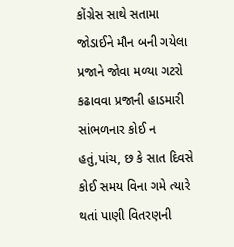કોંગ્રેસ સાથે સતામા જોડાઈને ‍મૌન બની ગયેલા પ્રજાને જોવા મળ્યા ગટરો કઢાવવા પ્રજાની હાડમારી સાંભળનાર કોઈ ન હતું,પાંચ, છ કે સાત દિવસે કોઈ સમય વિના ગમે ત્યારે થતાં પાણી વિતરણની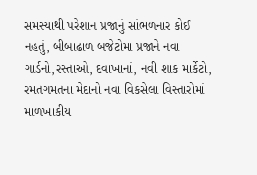સમસ્યાથી પરેશાન પ્રજાનું સાંભળનાર કોઈ નહતું, બીબાઢાળ બજેટોમા પ્રજાને નવા ગાર્ડનો,રસ્તાઓ, દવાખાનાં, નવી શાક માર્કેટો, રમતગમતના મેદાનો નવા વિકસેલા વિસ્તારોમાં માળખાકીય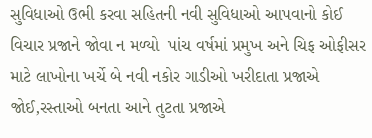સુવિધાઓ ઉભી કરવા સહિતની નવી સુવિધાઓ આપવાનો કોઈ વિચાર પ્રજાને જોવા ન મળ્યો  પાંચ વર્ષમાં પ્રમુખ અને ચિફ ઓફીસર માટે લાખોના ખર્ચે બે નવી નકોર ગાડીઓ ખરીદાતા પ્રજાએ જોઈ,રસ્તાઓ બનતા આને તુટતા પ્રજાએ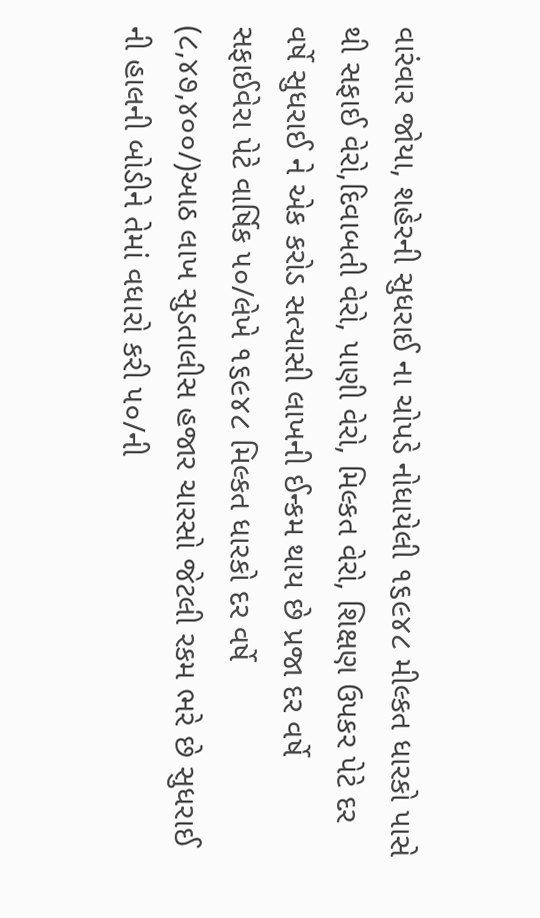વારંવાર જોયા, શહેરની સુધરાઈ ના ચોપડે નોધાયેલી ૧૬૯૪૮ મીલ્કત ધારકો પાસે થી સફાઈ વેરો,દિવાબતી વેરો, પાણી વેરો, મિલ્કત વેરો, શિક્ષણ ઉપકર પેટે દર વર્ષે સુધરાઈ ને એક કરોડ સત્યાસી લાખની ઈન્કમ થાય છે પ્રજા દર વર્ષે સફાઈવેરા પેટે વાર્ષિક ૫૦/લેખે ૧૬૯૪૮ મિલ્કત ધારકો દર વર્ષે (૮,૪૭,૪૦૦/)આઠ લાખ સુડતાલીસ હજાર ચારસો જેટલી રકમ ભરે છે સુધરાઈ ની હાલની બોડીને તેમાં વધારો કરી ૫૦/ની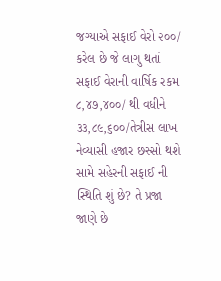જગ્યાએ સફાઈ વેરો ૨૦૦/ કરેલ છે જે લાગુ થતાં સફાઈ વેરાની વાર્ષિક રકમ ૮,૪૭,૪૦૦/ થી વધીને ૩૩,૮૯,૬૦૦/તેત્રીસ લાખ નેવ્યાસી હજાર છસ્સો થશે સામે સહેરની સફાઈ ની સ્થિતિ શું છે? તે પ્રજા જાણે છે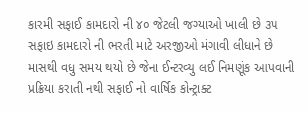કારમી સફાઈ કામદારો ની ૪૦ જેટલી જગ્યાઓ ખાલી છે ૩૫ સફાઇ કામદારો ની ભરતી માટે અરજીઓ મંગાવી લીધાને છે માસથી વધુ સમય થયો છે જેના ઈન્ટરવ્યુ લઈ નિમણૂંક આપવાની પ્રક્રિયા કરાતી નથી સફાઈ નો વાર્ષિક કોન્ટ્રાક્ટ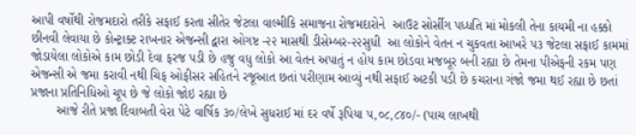આપી વર્ષોથી રોજમદારો તરીકે સફાઈ કરતા સીતેર જેટલા વાલ્મીકિ સમાજના રોજમદારોને  આઉટ સોર્સીગ પધ્ધતિ માં મોકલી તેના કાયમી ના હક્કો છીનવી લેવાયા છે કોન્ટ્રાક્ટ રાખનાર એજન્સી દ્વારા ઓગષ્ટ -૨૨ માસથી ડીસેમ્બર-૨૨સુધી  આ લોકોને વેતન ન ચુકવતા આખરે ૫૩ જેટલા સફાઈ કામમાં જોડાયેલા લોકોએ કામ છોડી દેવા ફરજ પડી છે હજુ વધુ લોકો આ વેતન અપાતું ન હોય કામ છોડવા મજબૂર બની રહ્યા છે તેમના પીએફની રકમ પણ એજન્સી એ જમા કરાવી નથી ચિફ ઓફીસર સહિતને રજૂઆત છતાં પરીણામ આવ્યું નથી સફાઈ અટકી પડી છે કચરાના ગંજો જમા થઈ રહ્યા છે છતાં પ્રજાના પ્રતિનિધિઓ ચૂપ છે જે લોકો જોઇ રહ્યા છે
       આજે રીતે પ્રજા દિવાબતી વેરા પેટે વાર્ષિક ૩૦/લેખે સુધરાઈ માં દર વર્ષે રૂપિયા ૫,૦૮,૮૪૦/- (પાચ લાખથી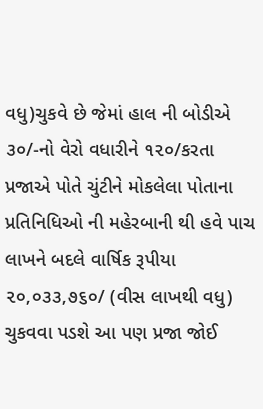વધુ)ચુકવે છે જેમાં હાલ ની બોડીએ ૩૦/-નો વેરો વધારીને ૧૨૦/કરતા પ્રજાએ પોતે ચુંટીને મોકલેલા પોતાના પ્રતિનિધિઓ ની મહેરબાની થી હવે પાચ લાખને બદલે વાર્ષિક રૂપીયા ૨૦,૦૩૩,૭૬૦/ (વીસ લાખથી વધુ) ચુકવવા પડશે આ પણ પ્રજા જોઈ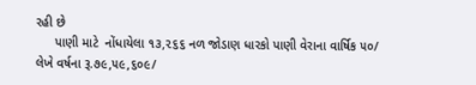રહી છે
     પાણી માટે  નોંધાયેલા ૧૩,૨૬૬ નળ જોડાણ ધારકો પાણી વેરાના વાર્ષિક ૫૦/ લેખે વર્ષના રૂ.૭૯,૫૯,૬૦૯/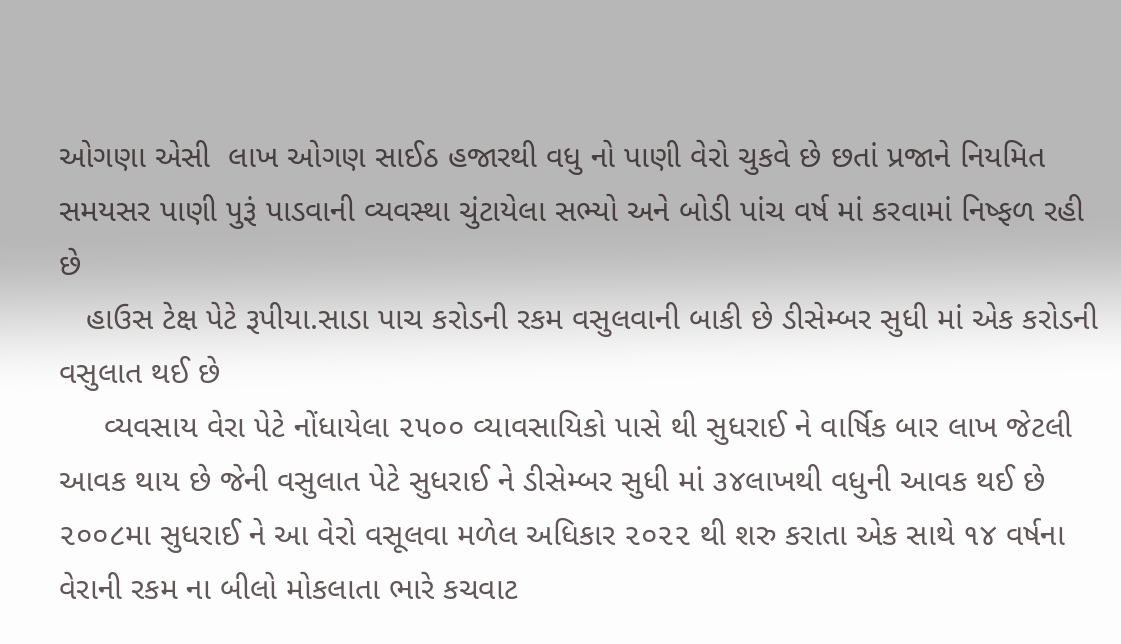ઓગણા એસી  લાખ ઓગણ સાઈઠ હજારથી વધુ નો પાણી વેરો ચુકવે છે છતાં પ્રજાને નિયમિત સમયસર પાણી પુરૂં પાડવાની વ્યવસ્થા ચુંટાયેલા સભ્યો અને બોડી પાંચ વર્ષ માં કરવામાં નિષ્ફળ રહી છે
   હાઉસ ટેક્ષ પેટે રૂપીયા.સાડા પાચ કરોડની રકમ વસુલવાની બાકી છે ડીસેમ્બર સુધી માં એક કરોડની વસુલાત થઈ છે
     વ્યવસાય વેરા પેટે નોંધાયેલા ૨૫૦૦ વ્યાવસાયિકો પાસે થી સુધરાઈ ને વાર્ષિક બાર લાખ જેટલી આવક થાય છે જેની વસુલાત પેટે સુધરાઈ ને ડીસેમ્બર સુધી માં ૩૪લાખથી વધુની આવક થઈ છે ૨૦૦૮મા સુધરાઈ ને આ વેરો વસૂલવા મળેલ અધિકાર ૨૦૨૨ થી શરુ કરાતા એક સાથે ૧૪ વર્ષના વેરાની રકમ ના બીલો મોકલાતા ભારે કચવાટ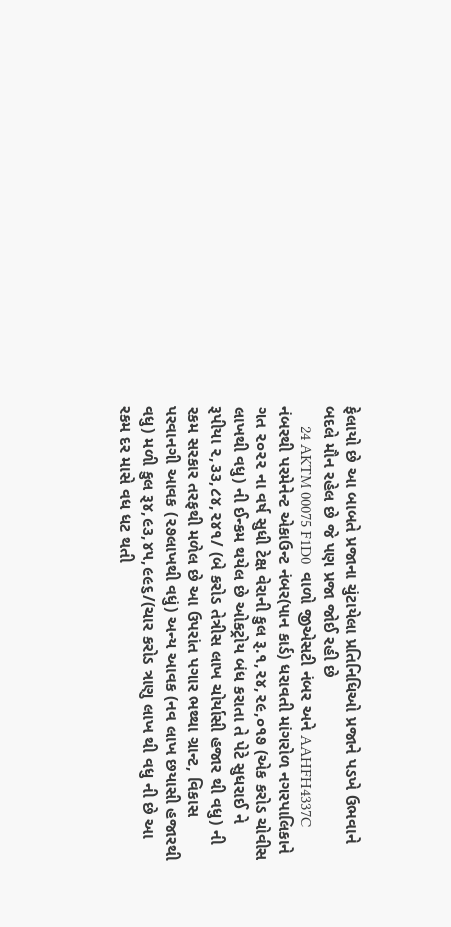ફેલાયો છે આ બાબતે પ્રજાના ચુંટાયેલા પ્રતિનિધિઓ પ્રજાને પડખે ઉભવાને બદલે મૌન રહેલ છે જે પણ પ્રજા જોઈ રહી છે
     24 AKTM 00075 F1D0  વાળો જીએસટી નંબર અને AAHFH4337C નંબરથી પરમેનેન્ટ એકાઉન્ટ નંબર(પાન કાર્ડ) ધરાવતી માંગરોળ નગરપાલિકાને  ગત ૨૦૨૨ ના વર્ષ સુધી ટેક્ષ વેરાની કુલ રૂ.૧,૨૪,૨૯,૦૧૭ (એક કરોડ ચોવીસ લાખથી વધુ) ની ઈન્કમ થયેલ છે ઓકટ્રોય બંધ કરાતા તે પેટે સુધરાઈ ને રૂપીયા ૨,૩૩,૮૪,૨૪૧/ (બે કરોડ તેત્રીસ લાખ ચોર્યાસી હજાર થી વધુ) ની રકમ સરકાર તરફથી મળેલ છે આ ઉપરાંત પગાર ભથ્થા ગ્રાન્ટ, વિકાસ પરવાનગી આવક (૨૭લાખથી વધું) અન્ય આવક (નવ લાખ છયાસી હજારથી વધુ) મળી કુલ રૂ૪,૯૩,૪૫,૯૯૬/(ચાર કરોડ ત્રાણુ લાખ થી વધુ ની છે આ રકમ દર માસે વધ ધટ થતી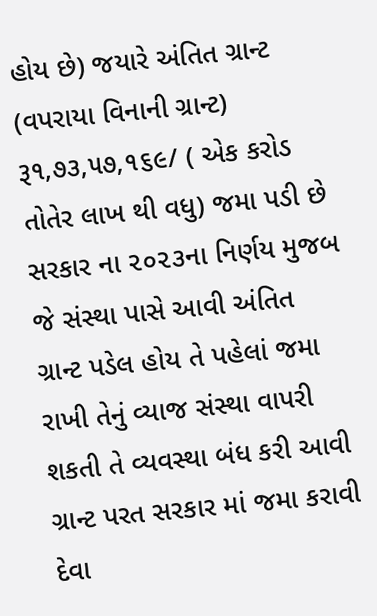હોય છે) જયારે અંતિત ગ્રાન્ટ (વપરાયા વિનાની ગ્રાન્ટ) રૂ૧,૭૩,૫૭,૧૬૯/ ( એક કરોડ તોતેર લાખ થી વધુ) જમા પડી છે સરકાર ના ૨૦૨૩ના નિર્ણય મુજબ જે સંસ્થા પાસે આવી અંતિત ગ્રાન્ટ પડેલ હોય તે પહેલાં જમા રાખી તેનું વ્યાજ સંસ્થા વાપરી શકતી તે વ્યવસ્થા બંધ કરી આવી ગ્રાન્ટ પરત સરકાર માં જમા કરાવી દેવા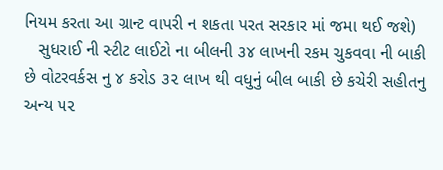નિયમ કરતા આ ગ્રાન્ટ વાપરી ન શકતા પરત સરકાર માં જમા થઈ જશે)
   સુધરાઈ ની સ્ટીટ લાઈટો ના બીલની ૩૪ લાખની રકમ ચુકવવા ની બાકી છે વોટરવર્કસ નુ ૪ કરોડ ૩૨ લાખ થી વધુનું બીલ બાકી છે કચેરી સહીતનુ અન્ય ૫૨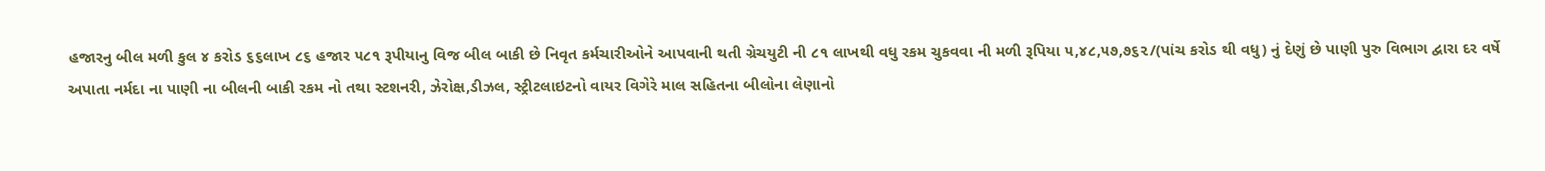હજારનુ બીલ મળી કુલ ૪ કરોડ ૬૬લાખ ૮૬ હજાર ૫૮૧ રૂપીયાનુ વિજ બીલ બાકી છે નિવૃત કર્મચારીઓને આપવાની થતી ગ્રેચયુટી ની ૮૧ લાખથી વધુ રકમ ચુકવવા ની મળી રૂપિયા ૫,૪૮,૫૭,૭૬૨/(પાંચ કરોડ થી વધુ) નું દેણું છે પાણી પુરુ વિભાગ દ્વારા દર વર્ષે અપાતા નર્મદા ના પાણી ના બીલની બાકી રકમ નો તથા સ્ટશનરી, ઝેરોક્ષ,ડીઝલ, સ્ટ્રીટલાઇટનો વાયર વિગેરે માલ સહિતના બીલોના લેણાનો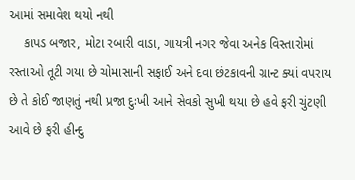આમાં સમાવેશ થયો નથી
    કાપડ બજાર, મોટા રબારી વાડા, ગાયત્રી નગર જેવા અનેક વિસ્તારોમાં રસ્તાઓ તૂટી ગયા છે ચોમાસાની સફાઈ અને દવા છંટકાવની ગ્રાન્ટ ક્યાં વપરાય છે તે કોઈ જાણતું નથી પ્રજા દુઃખી આને સેવકો સુખી થયા છે હવે ફરી ચુંટણી આવે છે ફરી હીન્દુ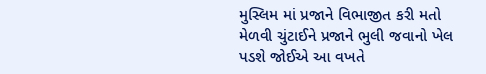મુસ્લિમ માં પ્રજાને વિભાજીત કરી મતો મેળવી ચુંટાઈને પ્રજાને ભુલી જવાનો ખેલ પડશે જોઈએ આ વખતે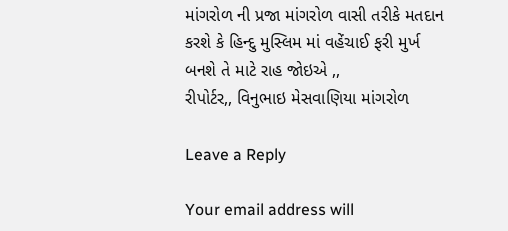માંગરોળ ની પ્રજા માંગરોળ વાસી તરીકે મતદાન કરશે કે હિન્દુ મુસ્લિમ માં વહેંચાઈ ફરી મુર્ખ બનશે તે માટે રાહ જોઇએ ,,
રીપોર્ટર,, વિનુભાઇ મેસવાણિયા માંગરોળ

Leave a Reply

Your email address will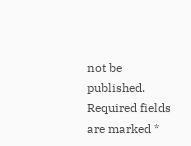not be published. Required fields are marked *